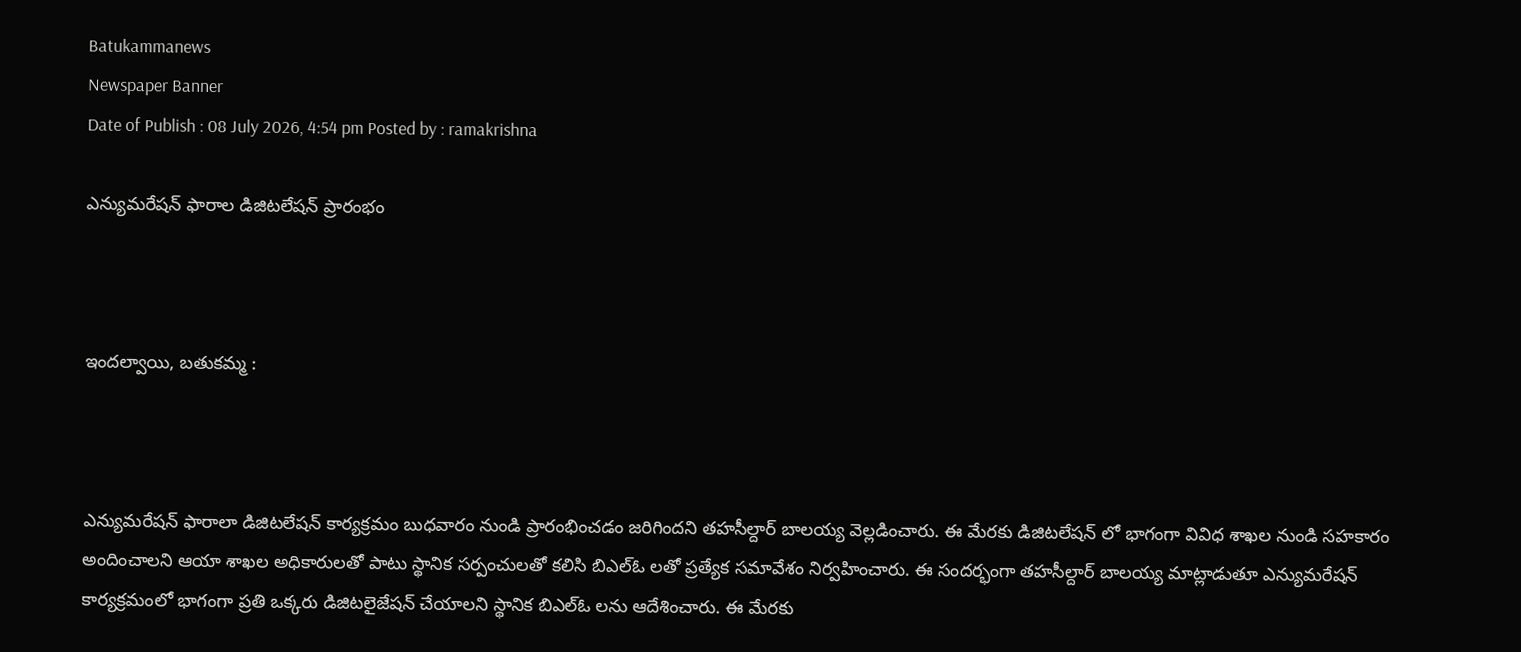Batukammanews
Newspaper Banner
Date of Publish : 08 July 2026, 4:54 pm Posted by : ramakrishna

ఎన్యుమరేషన్ ఫారాల డిజిటలేషన్ ప్రారంభం



ఇందల్వాయి, బతుకమ్మ :



ఎన్యుమరేషన్ ఫారాలా డిజిటలేషన్ కార్యక్రమం బుధవారం నుండి ప్రారంభించడం జరిగిందని తహసీల్దార్ బాలయ్య వెల్లడించారు. ఈ మేరకు డిజిటలేషన్ లో భాగంగా వివిధ శాఖల నుండి సహకారం అందించాలని ఆయా శాఖల అధికారులతో పాటు స్థానిక సర్పంచులతో కలిసి బిఎల్ఓ లతో ప్రత్యేక సమావేశం నిర్వహించారు. ఈ సందర్భంగా తహసీల్దార్ బాలయ్య మాట్లాడుతూ ఎన్యుమరేషన్ కార్యక్రమంలో భాగంగా ప్రతి ఒక్కరు డిజిటలైజేషన్ చేయాలని స్థానిక బిఎల్ఓ లను ఆదేశించారు. ఈ మేరకు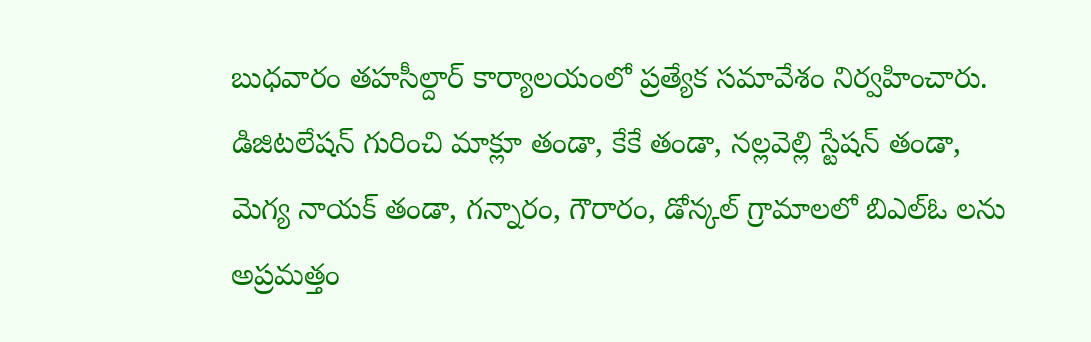బుధవారం తహసీల్దార్ కార్యాలయంలో ప్రత్యేక సమావేశం నిర్వహించారు. డిజిటలేషన్ గురించి మాక్లూ తండా, కేకే తండా, నల్లవెల్లి స్టేషన్ తండా, మెగ్య నాయక్ తండా, గన్నారం, గౌరారం, డోన్కల్ గ్రామాలలో బిఎల్ఓ లను అప్రమత్తం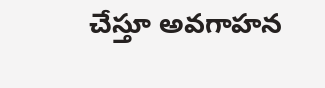చేస్తూ అవగాహన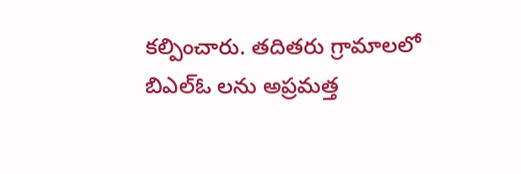కల్పించారు. తదితరు గ్రామాలలో బిఎల్ఓ లను అప్రమత్త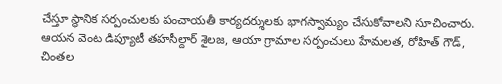చేస్తూ స్థానిక సర్పంచులకు పంచాయతీ కార్యదర్శులకు భాగస్వామ్యం చేసుకోవాలని సూచించారు. ఆయన వెంట డిప్యూటీ తహసీల్దార్ శైలజ, ఆయా గ్రామాల సర్పంచులు హేమలత, రోహిత్ గౌడ్, చింతల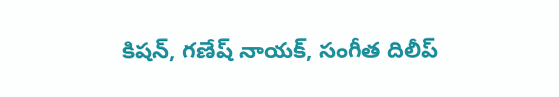కిషన్, గణేష్ నాయక్, సంగీత దిలీప్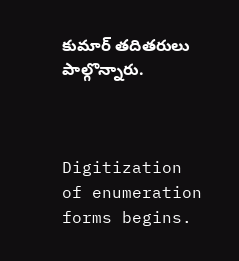కుమార్ తదితరులు పాల్గొన్నారు.



Digitization of enumeration forms begins.